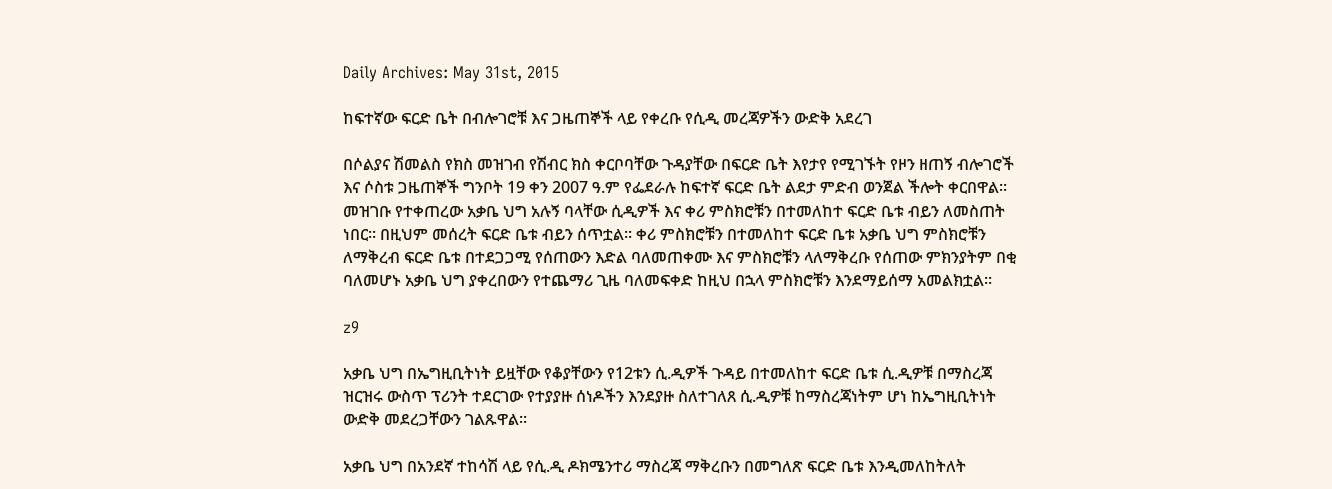Daily Archives: May 31st, 2015

ከፍተኛው ፍርድ ቤት በብሎገሮቹ እና ጋዜጠኞች ላይ የቀረቡ የሲዲ መረጃዎችን ውድቅ አደረገ

በሶልያና ሽመልስ የክስ መዝገብ የሽብር ክስ ቀርቦባቸው ጉዳያቸው በፍርድ ቤት እየታየ የሚገኙት የዞን ዘጠኝ ብሎገሮች እና ሶስቱ ጋዜጠኞች ግንቦት 19 ቀን 2007 ዓ.ም የፌደራሉ ከፍተኛ ፍርድ ቤት ልደታ ምድብ ወንጀል ችሎት ቀርበዋል፡፡ መዝገቡ የተቀጠረው አቃቤ ህግ አሉኝ ባላቸው ሲዲዎች እና ቀሪ ምስክሮቹን በተመለከተ ፍርድ ቤቱ ብይን ለመስጠት ነበር፡፡ በዚህም መሰረት ፍርድ ቤቱ ብይን ሰጥቷል፡፡ ቀሪ ምስክሮቹን በተመለከተ ፍርድ ቤቱ አቃቤ ህግ ምስክሮቹን ለማቅረብ ፍርድ ቤቱ በተደጋጋሚ የሰጠውን እድል ባለመጠቀሙ እና ምስክሮቹን ላለማቅረቡ የሰጠው ምክንያትም በቂ ባለመሆኑ አቃቤ ህግ ያቀረበውን የተጨማሪ ጊዜ ባለመፍቀድ ከዚህ በኋላ ምስክሮቹን እንደማይሰማ አመልክቷል፡፡

z9

አቃቤ ህግ በኤግዚቢትነት ይዟቸው የቆያቸውን የ12ቱን ሲ.ዲዎች ጉዳይ በተመለከተ ፍርድ ቤቱ ሲ.ዲዎቹ በማስረጃ ዝርዝሩ ውስጥ ፕሪንት ተደርገው የተያያዙ ሰነዶችን እንደያዙ ስለተገለጸ ሲ.ዲዎቹ ከማስረጃነትም ሆነ ከኤግዚቢትነት ውድቅ መደረጋቸውን ገልጹዋል፡፡

አቃቤ ህግ በአንደኛ ተከሳሽ ላይ የሲ.ዲ ዶክሜንተሪ ማስረጃ ማቅረቡን በመግለጽ ፍርድ ቤቱ እንዲመለከትለት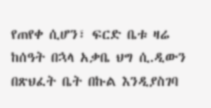የጠየቀ ሲሆን፣ ፍርድ ቤቱ ዛሬ ከሰዓት በኋላ አቃቤ ህግ ሲ.ዲውን በጽህፈት ቤት በኩል እንዲያስገባ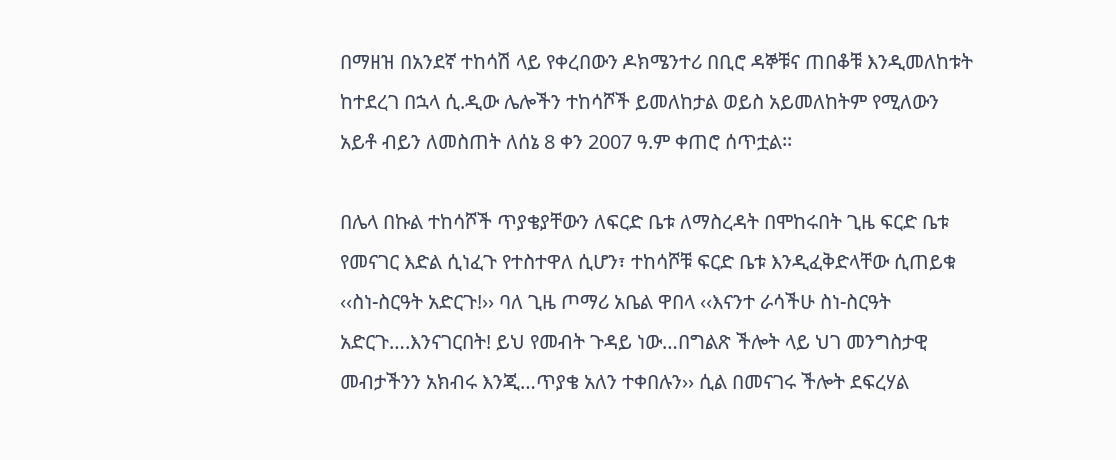በማዘዝ በአንደኛ ተከሳሽ ላይ የቀረበውን ዶክሜንተሪ በቢሮ ዳኞቹና ጠበቆቹ እንዲመለከቱት ከተደረገ በኋላ ሲ.ዲው ሌሎችን ተከሳሾች ይመለከታል ወይስ አይመለከትም የሚለውን አይቶ ብይን ለመስጠት ለሰኔ 8 ቀን 2007 ዓ.ም ቀጠሮ ሰጥቷል፡፡

በሌላ በኩል ተከሳሾች ጥያቄያቸውን ለፍርድ ቤቱ ለማስረዳት በሞከሩበት ጊዜ ፍርድ ቤቱ የመናገር እድል ሲነፈጉ የተስተዋለ ሲሆን፣ ተከሳሾቹ ፍርድ ቤቱ እንዲፈቅድላቸው ሲጠይቁ ‹‹ስነ-ስርዓት አድርጉ!›› ባለ ጊዜ ጦማሪ አቤል ዋበላ ‹‹እናንተ ራሳችሁ ስነ-ስርዓት አድርጉ….እንናገርበት! ይህ የመብት ጉዳይ ነው…በግልጽ ችሎት ላይ ህገ መንግስታዊ መብታችንን አክብሩ እንጂ…ጥያቄ አለን ተቀበሉን›› ሲል በመናገሩ ችሎት ደፍረሃል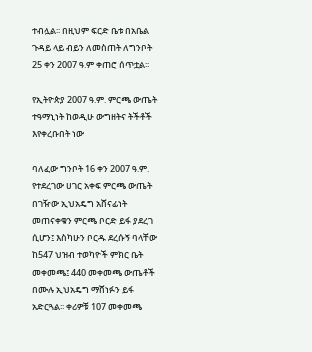ተብሏል፡፡ በዚህም ፍርድ ቤቱ በአቤል ጉዳይ ላይ ብይን ለመስጠት ለግንቦት 25 ቀን 2007 ዓ.ም ቀጠሮ ሰጥቷል፡፡

የኢትዮጵያ 2007 ዓ.ም. ምርጫ ውጤት ተዓማኒነት ከወዲሁ ውግዘትና ትችቶች እየቀረቡበት ነው

ባለፈው ግንቦት 16 ቀን 2007 ዓ.ም. የተደረገው ሀገር አቀፍ ምርጫ ውጤት በገዥው ኢህአዴግ አሸናፊነት መጠናቀቁን ምርጫ ቦርድ ይፋ ያደረገ ሲሆን፤ እስካሁን ቦርዱ ደረሱኝ ባላቸው ከ547 ህዝብ ተወካዮች ምክር ቤት መቀመጫ፤ 440 መቀመጫ ውጤቶች በሙሉ ኢህአዴግ ማሸነፉን ይፋ አድርጓል፡፡ ቀሪዎቹ 107 መቀመጫ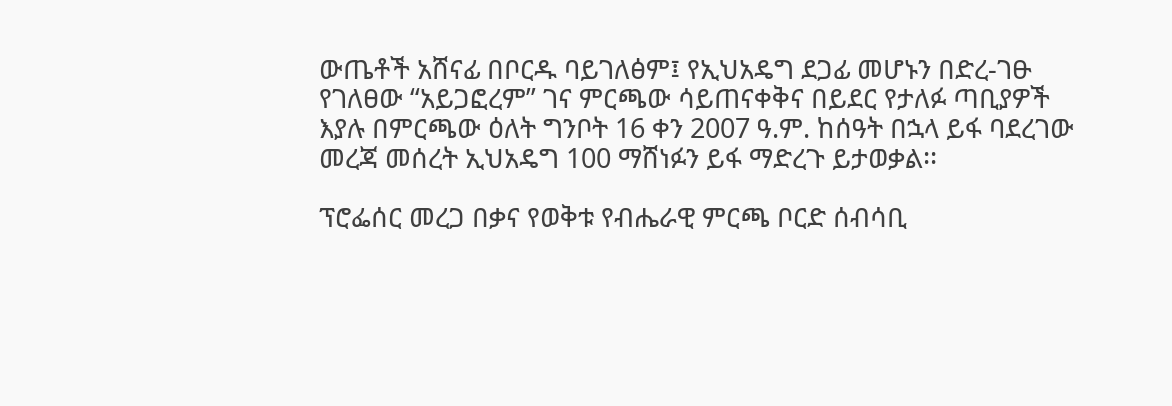ውጤቶች አሸናፊ በቦርዱ ባይገለፅም፤ የኢህአዴግ ደጋፊ መሆኑን በድረ-ገፁ የገለፀው “አይጋፎረም” ገና ምርጫው ሳይጠናቀቅና በይደር የታለፉ ጣቢያዎች እያሉ በምርጫው ዕለት ግንቦት 16 ቀን 2007 ዓ.ም. ከሰዓት በኋላ ይፋ ባደረገው መረጃ መሰረት ኢህአዴግ 100 ማሸነፉን ይፋ ማድረጉ ይታወቃል፡፡

ፕሮፌሰር መረጋ በቃና የወቅቱ የብሔራዊ ምርጫ ቦርድ ሰብሳቢ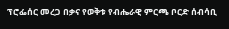ፕሮፌሰር መረጋ በቃና የወቅቱ የብሔራዊ ምርጫ ቦርድ ሰብሳቢ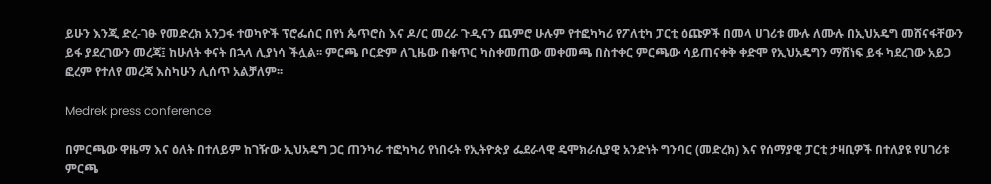ይሁን እንጂ ድረ-ገፁ የመድረክ አንጋፋ ተወካዮች ፕሮፌሰር በየነ ጴጥሮስ እና ዶ/ር መረራ ጉዲናን ጨምሮ ሁሉም የተፎካካሪ የፖለቲካ ፓርቲ ዕጩዎች በመላ ሀገሪቱ ሙሉ ለሙሉ በኢህአዴግ መሸናፋቸውን ይፋ ያደረገውን መረጃ፤ ከሁለት ቀናት በኋላ ሊያነሳ ችሏል፡፡ ምርጫ ቦርድም ለጊዜው በቁጥር ካስቀመጠው መቀመጫ በስተቀር ምርጫው ሳይጠናቀቅ ቀድሞ የኢህአዴግን ማሸነፍ ይፋ ካደረገው አይጋ ፎረም የተለየ መረጃ እስካሁን ሊሰጥ አልቻለም፡፡

Medrek press conference

በምርጫው ዋዜማ እና ዕለት በተለይም ከገዥው ኢህአዴግ ጋር ጠንካራ ተፎካካሪ የነበሩት የኢትዮጵያ ፌደራላዊ ዴሞክራሲያዊ አንድነት ግንባር (መድረክ) እና የሰማያዊ ፓርቲ ታዛቢዎች በተለያዩ የሀገሪቱ ምርጫ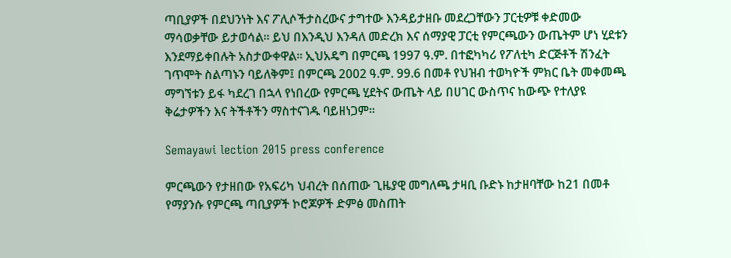ጣቢያዎች በደህንነት እና ፖሊሶችታስረውና ታግተው እንዳይታዘቡ መደረጋቸውን ፓርቲዎቹ ቀድመው ማሳወቃቸው ይታወሳል፡፡ ይህ በእንዲህ እንዳለ መድረክ እና ሰማያዊ ፓርቲ የምርጫውን ውጤትም ሆነ ሂደቱን እንደማይቀበሉት አስታውቀዋል፡፡ ኢህአዴግ በምርጫ 1997 ዓ.ም. በተፎካካሪ የፖለቲካ ድርጅቶች ሽንፈት ገጥሞት ስልጣኑን ባይለቅም፤ በምርጫ 2002 ዓ.ም. 99.6 በመቶ የህዝብ ተወካዮች ምክር ቤት መቀመጫ ማግኘቱን ይፋ ካደረገ በኋላ የነበረው የምርጫ ሂደትና ውጤት ላይ በሀገር ውስጥና ከውጭ የተለያዩ ቅሬታዎችን እና ትችቶችን ማስተናገዱ ባይዘነጋም፡፡

Semayawi lection 2015 press conference

ምርጫውን የታዘበው የአፍሪካ ህብረት በሰጠው ጊዜያዊ መግለጫ ታዛቢ ቡድኑ ከታዘባቸው ከ21 በመቶ የማያንሱ የምርጫ ጣቢያዎች ኮሮጆዎች ድምፅ መስጠት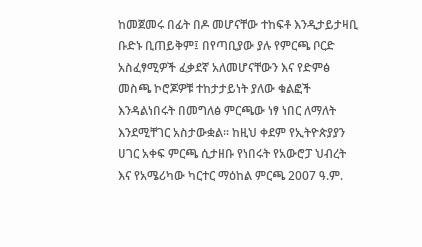ከመጀመሩ በፊት በዶ መሆናቸው ተከፍቶ እንዲታይታዛቢ ቡድኑ ቢጠይቅም፤ በየጣቢያው ያሉ የምርጫ ቦርድ አስፈፃሚዎች ፈቃደኛ አለመሆናቸውን እና የድምፅ መስጫ ኮሮጆዎቹ ተከታታይነት ያለው ቁልፎች እንዳልነበሩት በመግለፅ ምርጫው ነፃ ነበር ለማለት እንደሚቸገር አስታውቋል፡፡ ከዚህ ቀደም የኢትዮጵያያን ሀገር አቀፍ ምርጫ ሲታዘቡ የነበሩት የአውሮፓ ህብረት እና የአሜሪካው ካርተር ማዕከል ምርጫ 2007 ዓ.ም.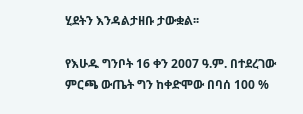ሂደትን እንዳልታዘቡ ታውቋል፡፡

የእሁዱ ግንቦት 16 ቀን 2007 ዓ.ም. በተደረገው ምርጫ ውጤት ግን ከቀድሞው በባሰ 100 %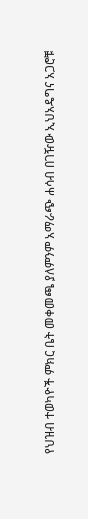የህዝብ ተወካዮች ምክር ቤት መቀመጫ ያለምንም አማራጭ ሐሳብ በገዥው ኢህአዴግና አጋሮቹ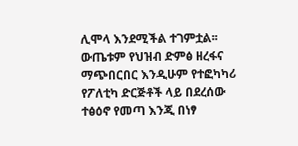ሊሞላ እንደሚችል ተገምቷል፡፡ ውጤቱም የህዝብ ድምፅ ዘረፋና ማጭበርበር እንዲሁም የተፎካካሪ የፖለቲካ ድርጅቶች ላይ በደረሰው ተፅዕኖ የመጣ እንጂ በነፃ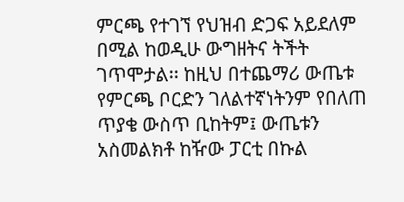ምርጫ የተገኘ የህዝብ ድጋፍ አይደለም በሚል ከወዲሁ ውግዘትና ትችት ገጥሞታል፡፡ ከዚህ በተጨማሪ ውጤቱ የምርጫ ቦርድን ገለልተኛነትንም የበለጠ ጥያቄ ውስጥ ቢከትም፤ ውጤቱን አስመልክቶ ከዥው ፓርቲ በኩል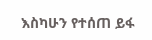እስካሁን የተሰጠ ይፋ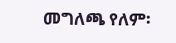መግለጫ የለም፡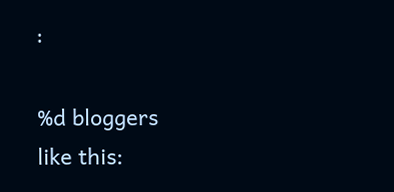፡

%d bloggers like this: